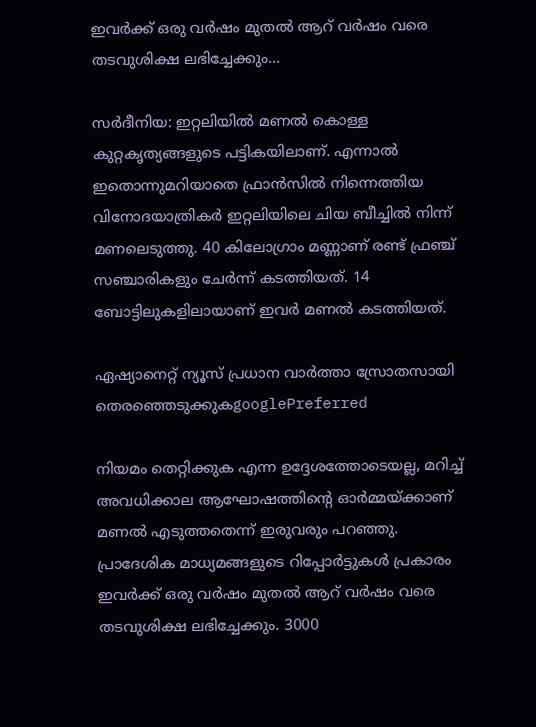ഇവര്‍ക്ക് ഒരു വര്‍ഷം മുതല്‍ ആറ് വര്‍ഷം വരെ തടവുശിക്ഷ ലഭിച്ചേക്കും...

സര്‍ദീനിയ: ഇറ്റലിയില്‍ മണല്‍ കൊള്ള കുറ്റകൃത്യങ്ങളുടെ പട്ടികയിലാണ്. എന്നാല്‍ ഇതൊന്നുമറിയാതെ ഫ്രാന്‍സില്‍ നിന്നെത്തിയ വിനോദയാത്രികര്‍ ഇറ്റലിയിലെ ചിയ ബീച്ചില്‍ നിന്ന് മണലെടുത്തു. 40 കിലോഗ്രാം മണ്ണാണ് രണ്ട് ഫ്രഞ്ച് സഞ്ചാരികളും ചേര്‍ന്ന് കടത്തിയത്. 14 ബോട്ടിലുകളിലായാണ് ഇവര്‍ മണല്‍ കടത്തിയത്.

ഏഷ്യാനെറ്റ് ന്യൂസ് പ്രധാന വാർത്താ സ്രോതസായി തെരഞ്ഞെടുക്കുകgooglePreferred

നിയമം തെറ്റിക്കുക എന്ന ഉദ്ദേശത്തോടെയല്ല, മറിച്ച് അവധിക്കാല ആഘോഷത്തിന്‍റെ ഓര്‍മ്മയ്ക്കാണ് മണല്‍ എടുത്തതെന്ന് ഇരുവരും പറഞ്ഞു. പ്രാദേശിക മാധ്യമങ്ങളുടെ റിപ്പോര്‍ട്ടുകള്‍ പ്രകാരം ഇവര്‍ക്ക് ഒരു വര്‍ഷം മുതല്‍ ആറ് വര്‍ഷം വരെ തടവുശിക്ഷ ലഭിച്ചേക്കും. 3000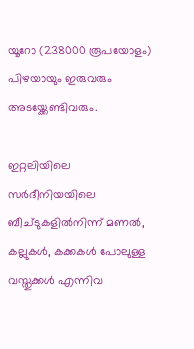യൂറോ (238000 രൂപയോളം) പിഴയായും ഇരുവരും അടയ്ക്കേണ്ടിവരും.

ഇറ്റലിയിലെ സര്‍ദീനിയയിലെ ബീച്ടുകളില്‍നിന്ന് മണല്‍, കല്ലുകള്‍, കക്കകള്‍ പോലുള്ള വസ്തുക്കള്‍ എന്നിവ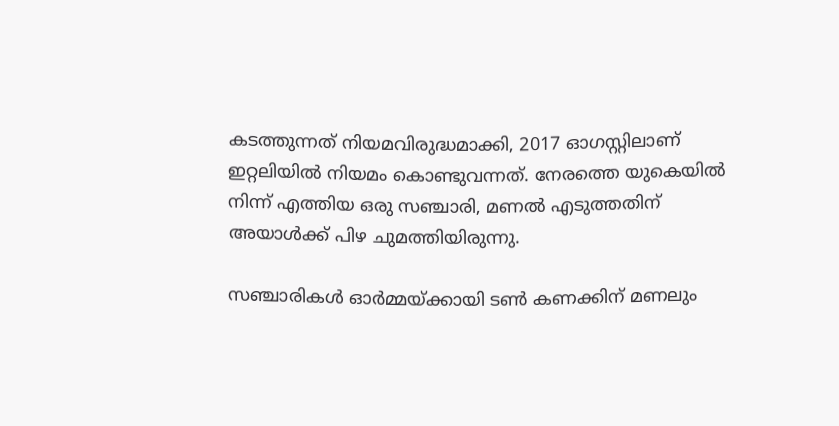കടത്തുന്നത് നിയമവിരുദ്ധമാക്കി, 2017 ഓഗസ്റ്റിലാണ് ഇറ്റലിയില്‍ നിയമം കൊണ്ടുവന്നത്. നേരത്തെ യുകെയില്‍ നിന്ന് എത്തിയ ഒരു സഞ്ചാരി, മണല്‍ എടുത്തതിന് അയാള്‍ക്ക് പിഴ ചുമത്തിയിരുന്നു.

സഞ്ചാരികള്‍ ഓര്‍മ്മയ്ക്കായി ടണ്‍ കണക്കിന് മണലും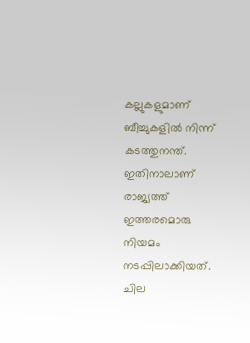കല്ലുകളുമാണ് ബീച്ചുകളില്‍ നിന്ന് കടത്തുനന്ത്. ഇതിനാലാണ് രാജ്യത്ത് ഇത്തരമൊരു നിയമം നടപ്പിലാക്കിയത്. ചില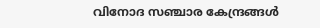വിനോദ സഞ്ചാര കേന്ദ്രങ്ങള്‍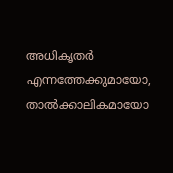അധികൃതര്‍ എന്നത്തേക്കുമായോ, താല്‍ക്കാലികമായോ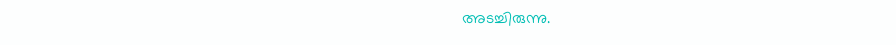അടച്ചിരുന്നു.